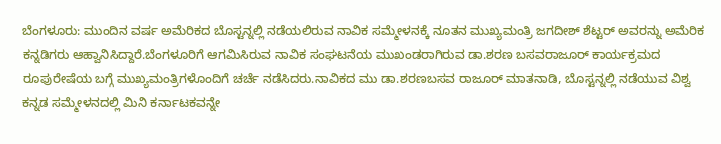ಬೆಂಗಳೂರು: ಮುಂದಿನ ವರ್ಷ ಅಮೆರಿಕದ ಬೊಸ್ಟನ್ನಲ್ಲಿ ನಡೆಯಲಿರುವ ನಾವಿಕ ಸಮ್ಮೇಳನಕ್ಕೆ ನೂತನ ಮುಖ್ಯಮಂತ್ರಿ ಜಗದೀಶ್ ಶೆಟ್ಟರ್ ಅವರನ್ನು ಅಮೆರಿಕ ಕನ್ನಡಿಗರು ಆಹ್ವಾನಿಸಿದ್ದಾರೆ.ಬೆಂಗಳೂರಿಗೆ ಆಗಮಿಸಿರುವ ನಾವಿಕ ಸಂಘಟನೆಯ ಮುಖಂಡರಾಗಿರುವ ಡಾ.ಶರಣ ಬಸವರಾಜೂರ್ ಕಾರ್ಯಕ್ರಮದ ರೂಪುರೇಷೆಯ ಬಗ್ಗೆ ಮುಖ್ಯಮಂತ್ರಿಗಳೊಂದಿಗೆ ಚರ್ಚೆ ನಡೆಸಿದರು.ನಾವಿಕದ ಮು ಡಾ.ಶರಣಬಸವ ರಾಜೂರ್ ಮಾತನಾಡಿ, ಬೊಸ್ಟನ್ನಲ್ಲಿ ನಡೆಯುವ ವಿಶ್ವ ಕನ್ನಡ ಸಮ್ಮೇಳನದಲ್ಲಿ ಮಿನಿ ಕರ್ನಾಟಕವನ್ನೇ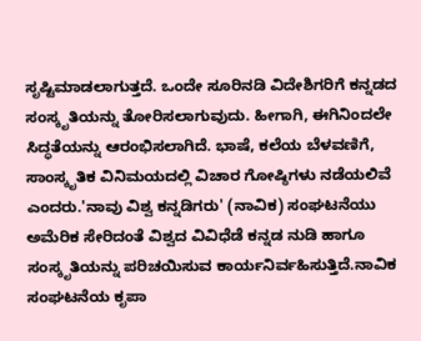ಸೃಷ್ಟಿಮಾಡಲಾಗುತ್ತದೆ. ಒಂದೇ ಸೂರಿನಡಿ ವಿದೇಶಿಗರಿಗೆ ಕನ್ನಡದ ಸಂಸ್ಕೃತಿಯನ್ನು ತೋರಿಸಲಾಗುವುದು. ಹೀಗಾಗಿ, ಈಗಿನಿಂದಲೇ ಸಿದ್ಧತೆಯನ್ನು ಆರಂಭಿಸಲಾಗಿದೆ. ಭಾಷೆ, ಕಲೆಯ ಬೆಳವಣಿಗೆ, ಸಾಂಸ್ಕೃತಿಕ ವಿನಿಮಯದಲ್ಲಿ ವಿಚಾರ ಗೋಷ್ಠಿಗಳು ನಡೆಯಲಿವೆ ಎಂದರು.'ನಾವು ವಿಶ್ವ ಕನ್ನಡಿಗರು' (ನಾವಿಕ) ಸಂಘಟನೆಯು ಅಮೆರಿಕ ಸೇರಿದಂತೆ ವಿಶ್ವದ ವಿವಿಧೆಡೆ ಕನ್ನಡ ನುಡಿ ಹಾಗೂ ಸಂಸ್ಕೃತಿಯನ್ನು ಪರಿಚಯಿಸುವ ಕಾರ್ಯನಿರ್ವಹಿಸುತ್ತಿದೆ.ನಾವಿಕ ಸಂಘಟನೆಯ ಕೃಪಾ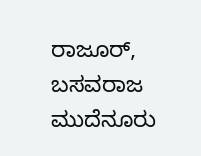ರಾಜೂರ್, ಬಸವರಾಜ ಮುದೆನೂರು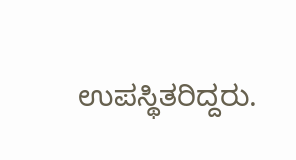ಉಪಸ್ಥಿತರಿದ್ದರು.